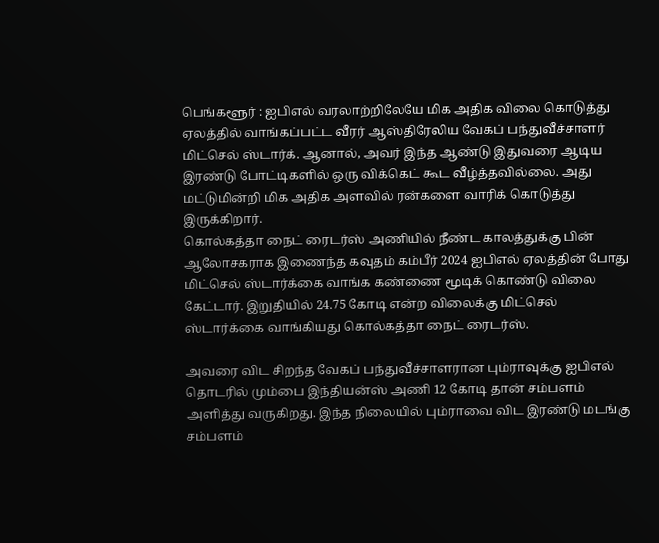பெங்களூர் : ஐபிஎல் வரலாற்றிலேயே மிக அதிக விலை கொடுத்து ஏலத்தில் வாங்கப்பட்ட வீரர் ஆஸ்திரேலிய வேகப் பந்துவீச்சாளர் மிட்செல் ஸ்டார்க். ஆனால், அவர் இந்த ஆண்டு இதுவரை ஆடிய இரண்டு போட்டிகளில் ஒரு விக்கெட் கூட வீழ்த்தவில்லை. அது மட்டுமின்றி மிக அதிக அளவில் ரன்களை வாரிக் கொடுத்து இருக்கிறார்.
கொல்கத்தா நைட் ரைடர்ஸ் அணியில் நீண்ட காலத்துக்கு பின் ஆலோசகராக இணைந்த கவுதம் கம்பீர் 2024 ஐபிஎல் ஏலத்தின் போது மிட்செல் ஸ்டார்க்கை வாங்க கண்ணை மூடிக் கொண்டு விலை கேட்டார். இறுதியில் 24.75 கோடி என்ற விலைக்கு மிட்செல் ஸ்டார்க்கை வாங்கியது கொல்கத்தா நைட் ரைடர்ஸ்.

அவரை விட சிறந்த வேகப் பந்துவீச்சாளரான பும்ராவுக்கு ஐபிஎல் தொடரில் மும்பை இந்தியன்ஸ் அணி 12 கோடி தான் சம்பளம் அளித்து வருகிறது. இந்த நிலையில் பும்ராவை விட இரண்டு மடங்கு சம்பளம்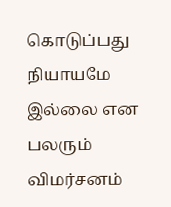கொடுப்பது நியாயமே இல்லை என பலரும் விமர்சனம்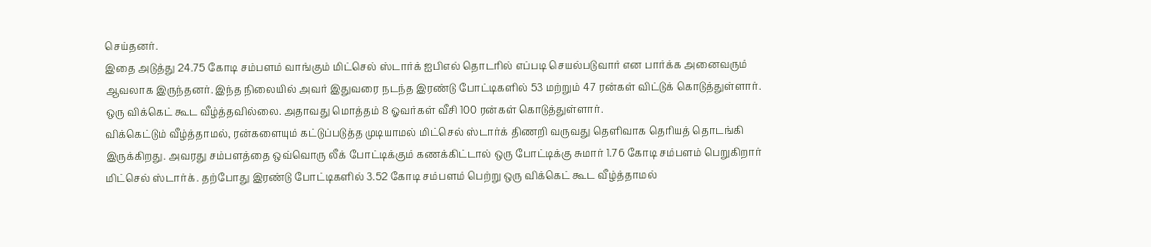செய்தனர்.
இதை அடுத்து 24.75 கோடி சம்பளம் வாங்கும் மிட்செல் ஸ்டார்க் ஐபிஎல் தொடரில் எப்படி செயல்படுவார் என பார்க்க அனைவரும் ஆவலாக இருந்தனர். இந்த நிலையில் அவர் இதுவரை நடந்த இரண்டு போட்டிகளில் 53 மற்றும் 47 ரன்கள் விட்டுக் கொடுத்துள்ளார். ஒரு விக்கெட் கூட வீழ்த்தவில்லை. அதாவது மொத்தம் 8 ஓவர்கள் வீசி 100 ரன்கள் கொடுத்துள்ளார்.
விக்கெட்டும் வீழ்த்தாமல், ரன்களையும் கட்டுப்படுத்த முடியாமல் மிட்செல் ஸ்டார்க் திணறி வருவது தெளிவாக தெரியத் தொடங்கி இருக்கிறது. அவரது சம்பளத்தை ஒவ்வொரு லீக் போட்டிக்கும் கணக்கிட்டால் ஒரு போட்டிக்கு சுமார் 1.76 கோடி சம்பளம் பெறுகிறார் மிட்செல் ஸ்டார்க். தற்போது இரண்டு போட்டிகளில் 3.52 கோடி சம்பளம் பெற்று ஒரு விக்கெட் கூட வீழ்த்தாமல்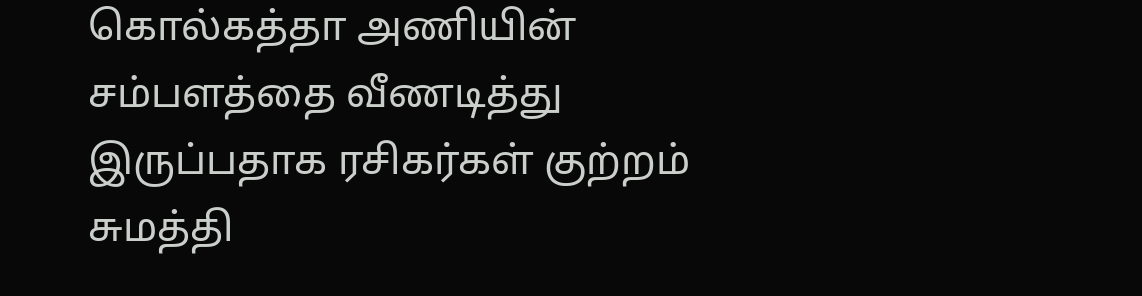கொல்கத்தா அணியின் சம்பளத்தை வீணடித்து இருப்பதாக ரசிகர்கள் குற்றம் சுமத்தி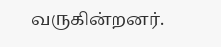வருகின்றனர்.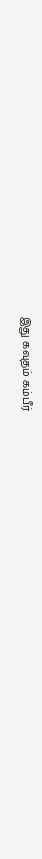இது கவுதம் கம்பீர்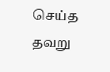செய்த தவறு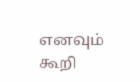எனவும் கூறி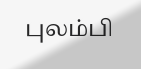புலம்பி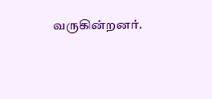வருகின்றனர்.